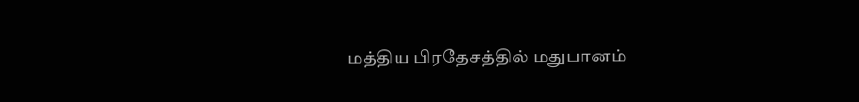மத்திய பிரதேசத்தில் மதுபானம்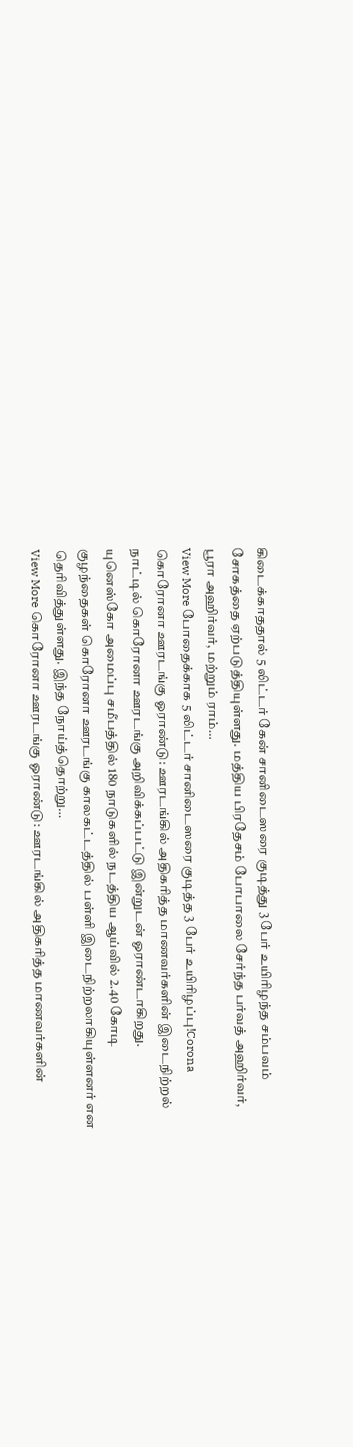கிடைக்காததால் 5 லிட்டர் கேன் சானிடைஸரை குடித்து 3 பேர் உயிரிழந்த சம்பவம் சோகத்தை ஏற்படுத்தியுள்ளது. மத்திய பிரதேசம் போபாலை சேர்ந்த பர்வத் அஹிர்வர், பூரா அஹிர்வர், மற்றும் ராம்…
View More போதைக்காக 5 லிட்டர் சானிடைஸரை குடித்த 3 பேர் உயிரிழப்பு!Corona
கொரோனா ஊரடங்கு ஓராண்டு: ஊரடங்கில் அதிகரித்த மாணவர்களின் இடைநிற்றல்
நாட்டில் கொரோனா ஊரடங்கு அறிவிக்கப்பட்டு இன்றுடன் ஓராண்டாகிறது. யுனெஸ்கோ அமைப்பு சமீபத்தில் 180 நாடுகளில் நடத்திய ஆய்வில் 2.40 கோடி குழந்தைகள் கொரோனா ஊரடங்கு காலகட்டத்தில் பள்ளி இடைநிற்றலாகியுள்ளனர் என தெரிவித்துள்ளது. இந்த நோய்த்தொற்று…
View More கொரோனா ஊரடங்கு ஓராண்டு: ஊரடங்கில் அதிகரித்த மாணவர்களின்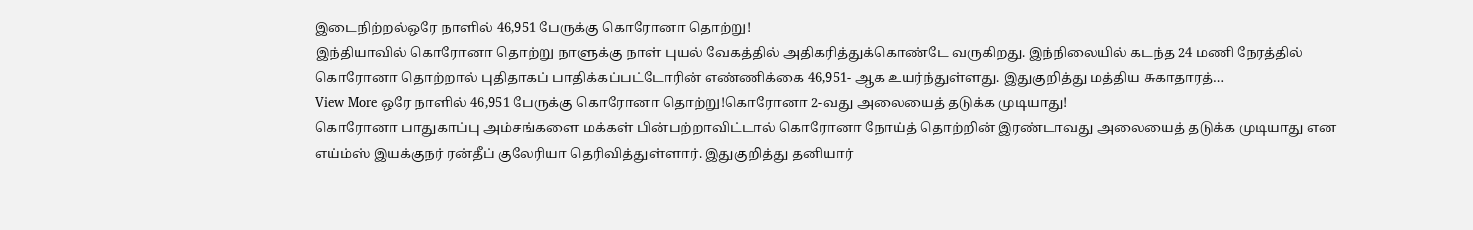இடைநிற்றல்ஒரே நாளில் 46,951 பேருக்கு கொரோனா தொற்று!
இந்தியாவில் கொரோனா தொற்று நாளுக்கு நாள் புயல் வேகத்தில் அதிகரித்துக்கொண்டே வருகிறது. இந்நிலையில் கடந்த 24 மணி நேரத்தில் கொரோனா தொற்றால் புதிதாகப் பாதிக்கப்பட்டோரின் எண்ணிக்கை 46,951- ஆக உயர்ந்துள்ளது. இதுகுறித்து மத்திய சுகாதாரத்…
View More ஒரே நாளில் 46,951 பேருக்கு கொரோனா தொற்று!கொரோனா 2-வது அலையைத் தடுக்க முடியாது!
கொரோனா பாதுகாப்பு அம்சங்களை மக்கள் பின்பற்றாவிட்டால் கொரோனா நோய்த் தொற்றின் இரண்டாவது அலையைத் தடுக்க முடியாது என எய்ம்ஸ் இயக்குநர் ரன்தீப் குலேரியா தெரிவித்துள்ளார். இதுகுறித்து தனியார்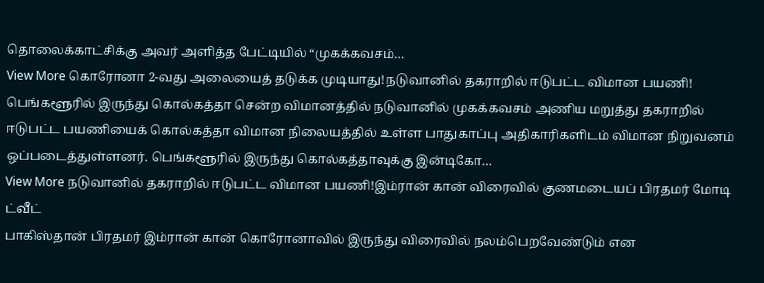தொலைக்காட்சிக்கு அவர் அளித்த பேட்டியில் “முகக்கவசம்…
View More கொரோனா 2-வது அலையைத் தடுக்க முடியாது!நடுவானில் தகராறில் ஈடுபட்ட விமான பயணி!
பெங்களூரில் இருந்து கொல்கத்தா சென்ற விமானத்தில் நடுவானில் முகக்கவசம் அணிய மறுத்து தகராறில் ஈடுபட்ட பயணியைக் கொல்கத்தா விமான நிலையத்தில் உள்ள பாதுகாப்பு அதிகாரிகளிடம் விமான நிறுவனம் ஒப்படைத்துள்ளனர். பெங்களூரில் இருந்து கொல்கத்தாவுக்கு இன்டிகோ…
View More நடுவானில் தகராறில் ஈடுபட்ட விமான பயணி!இம்ரான் கான் விரைவில் குணமடையப் பிரதமர் மோடி ட்வீட்
பாகிஸ்தான் பிரதமர் இம்ரான் கான் கொரோனாவில் இருந்து விரைவில் நலம்பெறவேண்டும் என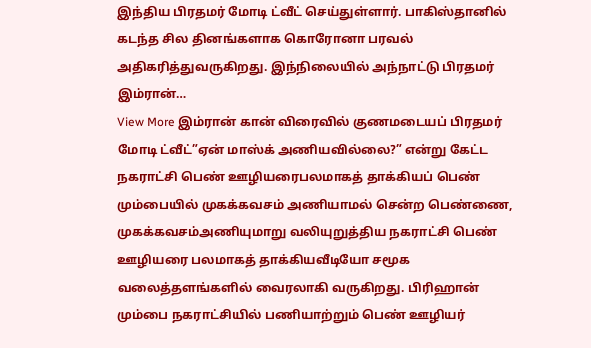இந்திய பிரதமர் மோடி ட்வீட் செய்துள்ளார். பாகிஸ்தானில் கடந்த சில தினங்களாக கொரோனா பரவல் அதிகரித்துவருகிறது. இந்நிலையில் அந்நாட்டு பிரதமர் இம்ரான்…
View More இம்ரான் கான் விரைவில் குணமடையப் பிரதமர் மோடி ட்வீட்”ஏன் மாஸ்க் அணியவில்லை?” என்று கேட்ட நகராட்சி பெண் ஊழியரைபலமாகத் தாக்கியப் பெண்
மும்பையில் முகக்கவசம் அணியாமல் சென்ற பெண்ணை, முகக்கவசம்அணியுமாறு வலியுறுத்திய நகராட்சி பெண் ஊழியரை பலமாகத் தாக்கியவீடியோ சமூக வலைத்தளங்களில் வைரலாகி வருகிறது. பிரிஹான் மும்பை நகராட்சியில் பணியாற்றும் பெண் ஊழியர்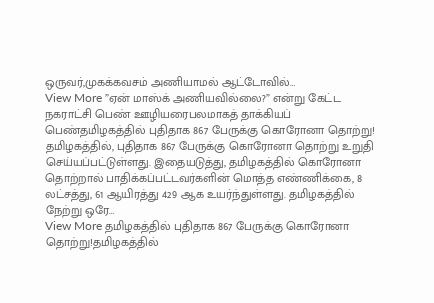ஒருவர்,முகக்கவசம் அணியாமல் ஆட்டோவில்…
View More ”ஏன் மாஸ்க் அணியவில்லை?” என்று கேட்ட நகராட்சி பெண் ஊழியரைபலமாகத் தாக்கியப் பெண்தமிழகத்தில் புதிதாக 867 பேருக்கு கொரோனா தொற்று!
தமிழகத்தில், புதிதாக 867 பேருக்கு கொரோனா தொற்று உறுதி செய்யப்பட்டுள்ளது. இதையடுத்து, தமிழகத்தில் கொரோனா தொற்றால் பாதிக்கப்பட்டவர்களின் மொத்த எண்ணிக்கை, 8 லட்சத்து, 61 ஆயிரத்து 429 ஆக உயர்ந்துள்ளது. தமிழகத்தில் நேற்று ஒரே…
View More தமிழகத்தில் புதிதாக 867 பேருக்கு கொரோனா தொற்று!தமிழகத்தில்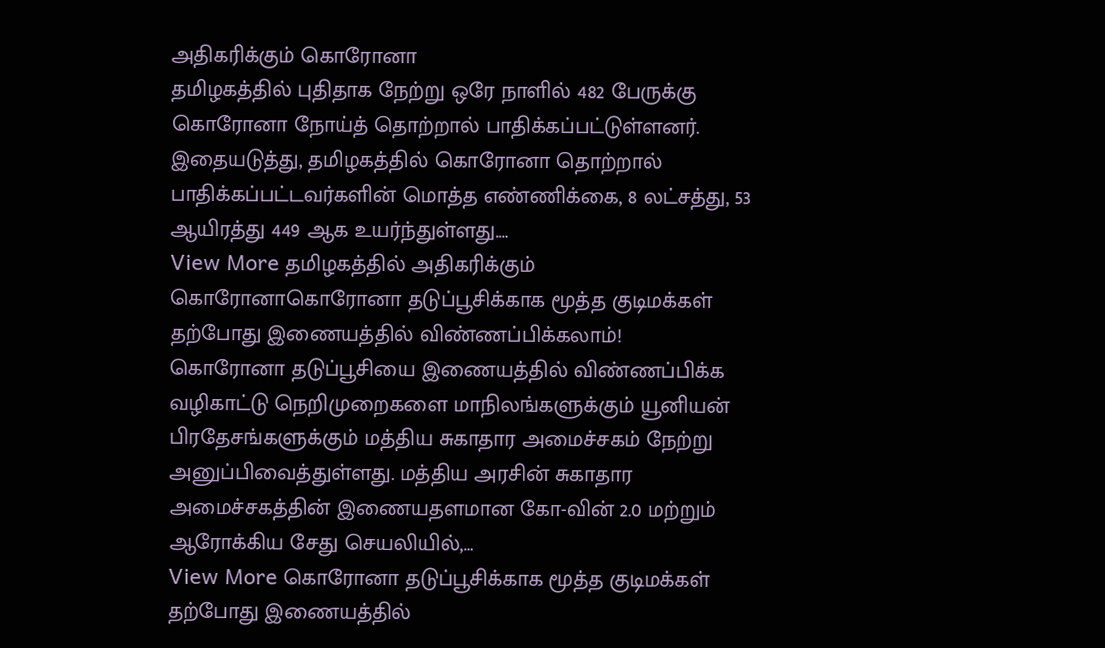அதிகரிக்கும் கொரோனா
தமிழகத்தில் புதிதாக நேற்று ஒரே நாளில் 482 பேருக்கு கொரோனா நோய்த் தொற்றால் பாதிக்கப்பட்டுள்ளனர். இதையடுத்து, தமிழகத்தில் கொரோனா தொற்றால் பாதிக்கப்பட்டவர்களின் மொத்த எண்ணிக்கை, 8 லட்சத்து, 53 ஆயிரத்து 449 ஆக உயர்ந்துள்ளது.…
View More தமிழகத்தில் அதிகரிக்கும் கொரோனாகொரோனா தடுப்பூசிக்காக மூத்த குடிமக்கள் தற்போது இணையத்தில் விண்ணப்பிக்கலாம்!
கொரோனா தடுப்பூசியை இணையத்தில் விண்ணப்பிக்க வழிகாட்டு நெறிமுறைகளை மாநிலங்களுக்கும் யூனியன் பிரதேசங்களுக்கும் மத்திய சுகாதார அமைச்சகம் நேற்று அனுப்பிவைத்துள்ளது. மத்திய அரசின் சுகாதார அமைச்சகத்தின் இணையதளமான கோ-வின் 2.0 மற்றும் ஆரோக்கிய சேது செயலியில்,…
View More கொரோனா தடுப்பூசிக்காக மூத்த குடிமக்கள் தற்போது இணையத்தில்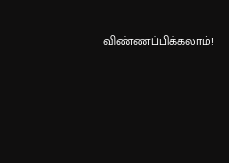விண்ணப்பிக்கலாம்!